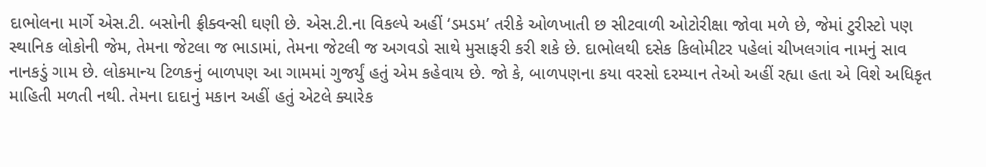દાભોલના માર્ગે એસ.ટી. બસોની ફ્રીક્વન્સી ઘણી છે. એસ.ટી.ના વિકલ્પે અહીં ‘ડમડમ’ તરીકે ઓળખાતી છ સીટવાળી ઓટોરીક્ષા જોવા મળે છે, જેમાં ટુરીસ્ટો પણ સ્થાનિક લોકોની જેમ, તેમના જેટલા જ ભાડામાં, તેમના જેટલી જ અગવડો સાથે મુસાફરી કરી શકે છે. દાભોલથી દસેક કિલોમીટર પહેલાં ચીખલગાંવ નામનું સાવ નાનકડું ગામ છે. લોકમાન્ય ટિળકનું બાળપણ આ ગામમાં ગુજર્યું હતું એમ કહેવાય છે. જો કે, બાળપણના કયા વરસો દરમ્યાન તેઓ અહીં રહ્યા હતા એ વિશે અધિકૃત માહિતી મળતી નથી. તેમના દાદાનું મકાન અહીં હતું એટલે ક્યારેક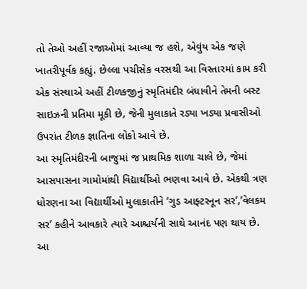તો તેઓ અહીં રજાઓમાં આવ્યા જ હશે, એવુંય એક જણે ખાતરીપૂર્વક કહ્યું. છેલ્લા પચીસેક વરસથી આ વિસ્તારમાં કામ કરી એક સંસ્થાએ અહીં ટીળકજીનું સ્મૃતિમંદીર બંધાવીને તેમની બસ્ટ સાઇઝની પ્રતિમા મૂકી છે, જેની મુલાકાતે રડ્યા ખડ્યા પ્રવાસીઓ ઉપરાંત ટીળક જ્ઞાતિના લોકો આવે છે.
આ સ્મૃતિમંદીરની બાજુમાં જ પ્રાથમિક શાળા ચાલે છે, જેમાં આસપાસના ગામોમાંથી વિદ્યાર્થીઓ ભણવા આવે છે. એકથી ત્રણ ધોરણના આ વિદ્યાર્થીઓ મુલાકાતીને ‘ગુડ આફ્ટરનૂન સર’,’વેલકમ સર’ કહીને આવકારે ત્યારે આશ્ચર્યની સાથે આનંદ પણ થાય છે. આ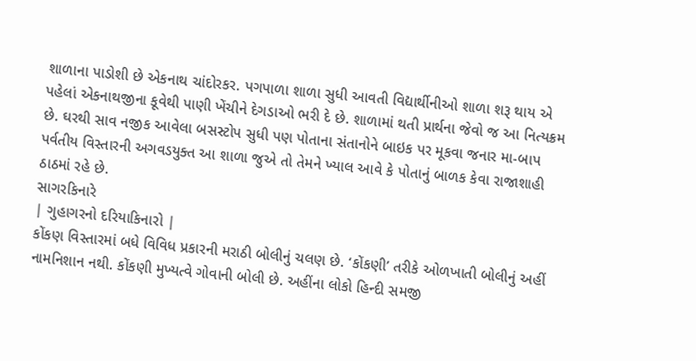શાળાના પાડોશી છે એકનાથ ચાંદોરકર. પગપાળા શાળા સુધી આવતી વિદ્યાર્થીનીઓ શાળા શરૂ થાય એ પહેલાં એકનાથજીના કૂવેથી પાણી ખેંચીને દેગડાઓ ભરી દે છે. શાળામાં થતી પ્રાર્થના જેવો જ આ નિત્યક્રમ છે. ઘરથી સાવ નજીક આવેલા બસસ્ટોપ સુધી પણ પોતાના સંતાનોને બાઇક પર મૂકવા જનાર મા-બાપ પર્વતીય વિસ્તારની અગવડયુક્ત આ શાળા જુએ તો તેમને ખ્યાલ આવે કે પોતાનું બાળક કેવા રાજાશાહી ઠાઠમાં રહે છે.
સાગરકિનારે
| ગુહાગરનો દરિયાકિનારો |
કોંકણ વિસ્તારમાં બધે વિવિધ પ્રકારની મરાઠી બોલીનું ચલણ છે. ‘કોંકણી’ તરીકે ઓળખાતી બોલીનું અહીં નામનિશાન નથી. કોંકણી મુખ્યત્વે ગોવાની બોલી છે. અહીંના લોકો હિન્દી સમજી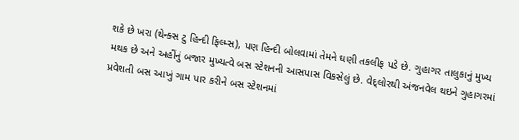શકે છે ખરા (થેન્ક્સ ટુ હિન્દી ફિલ્મ્સ), પણ હિન્દી બોલવામાં તેમને ઘણી તકલીફ પડે છે. ગુહાગર તાલુકાનું મુખ્ય મથક છે અને અહીંનું બજાર મુખ્યત્વે બસ સ્ટેશનની આસપાસ વિકસેલું છે. વેદ્લોરથી અંજનવેલ થઇને ગુહાગરમાં પ્રવેશતી બસ આખું ગામ પાર કરીને બસ સ્ટેશનમાં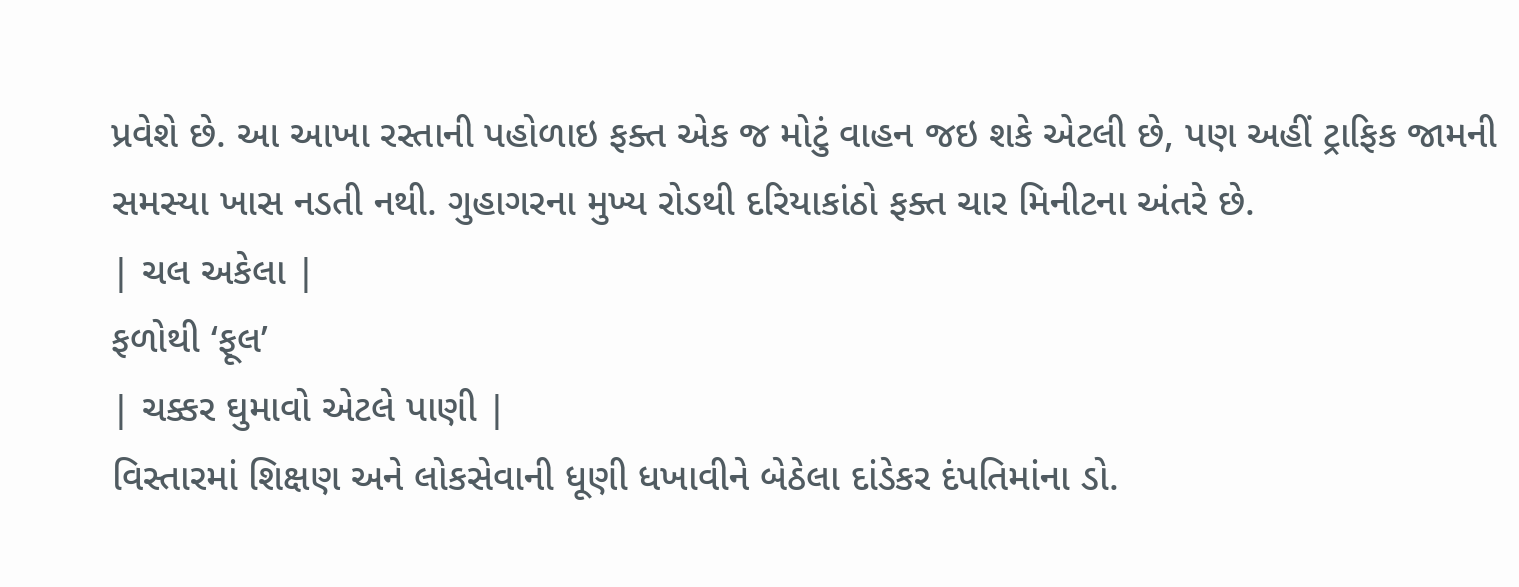પ્રવેશે છે. આ આખા રસ્તાની પહોળાઇ ફક્ત એક જ મોટું વાહન જઇ શકે એટલી છે, પણ અહીં ટ્રાફિક જામની સમસ્યા ખાસ નડતી નથી. ગુહાગરના મુખ્ય રોડથી દરિયાકાંઠો ફક્ત ચાર મિનીટના અંતરે છે.
| ચલ અકેલા |
ફળોથી ‘ફૂલ’
| ચક્કર ઘુમાવો એટલે પાણી |
વિસ્તારમાં શિક્ષણ અને લોકસેવાની ધૂણી ધખાવીને બેઠેલા દાંડેકર દંપતિમાંના ડો.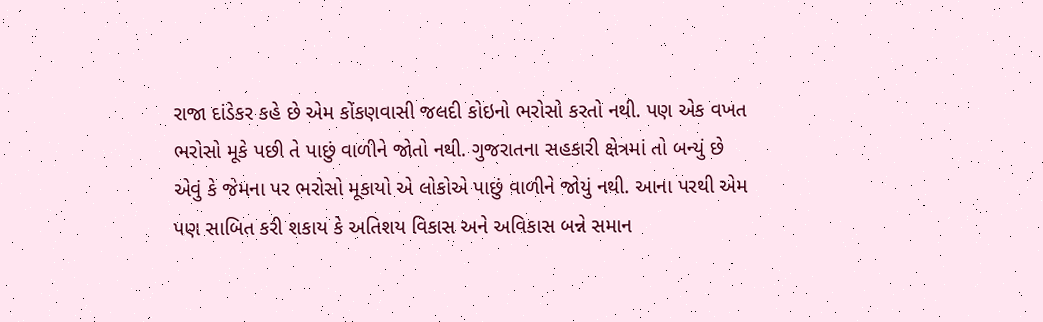રાજા દાંડેકર કહે છે એમ કોંકણવાસી જલદી કોઇનો ભરોસો કરતો નથી. પણ એક વખત ભરોસો મૂકે પછી તે પાછું વાળીને જોતો નથી. ગુજરાતના સહકારી ક્ષેત્રમાં તો બન્યું છે એવું કે જેમના પર ભરોસો મૂકાયો એ લોકોએ પાછું વાળીને જોયું નથી. આના પરથી એમ પણ સાબિત કરી શકાય કે અતિશય વિકાસ અને અવિકાસ બન્ને સમાન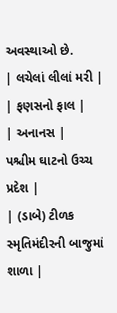અવસ્થાઓ છે.
| લચેલાં લીલાં મરી |
| ફણસનો ફાલ |
| અનાનસ |
પશ્ચીમ ઘાટનો ઉચ્ચ પ્રદેશ |
| (ડાબે) ટીળક સ્મૃતિમંદીરની બાજુમાં શાળા |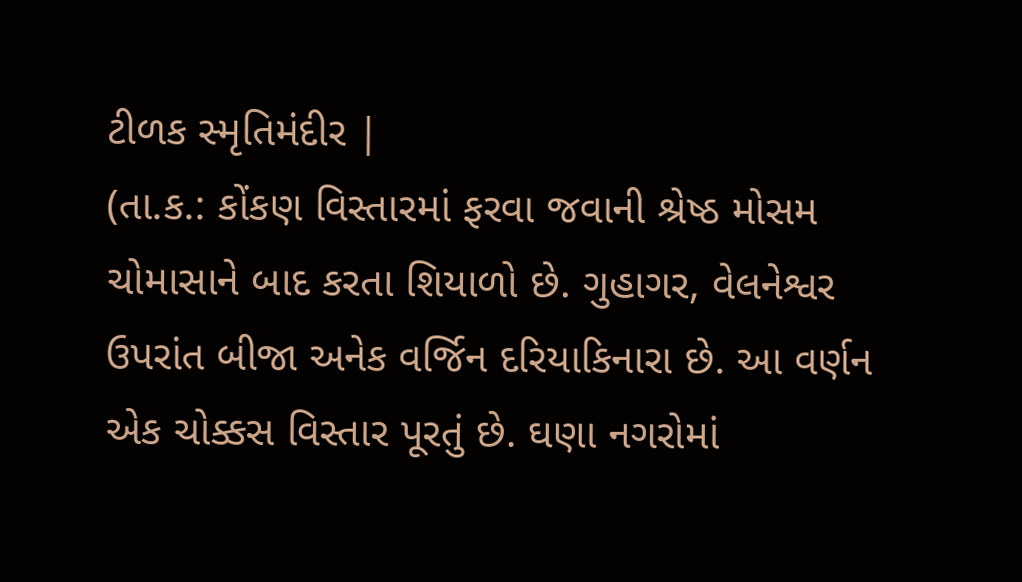ટીળક સ્મૃતિમંદીર |
(તા.ક.: કોંકણ વિસ્તારમાં ફરવા જવાની શ્રેષ્ઠ મોસમ ચોમાસાને બાદ કરતા શિયાળો છે. ગુહાગર, વેલનેશ્વર ઉપરાંત બીજા અનેક વર્જિન દરિયાકિનારા છે. આ વર્ણન એક ચોક્કસ વિસ્તાર પૂરતું છે. ઘણા નગરોમાં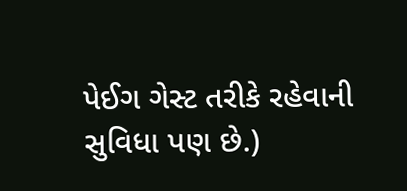પેઈગ ગેસ્ટ તરીકે રહેવાની સુવિધા પણ છે.)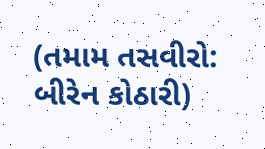(તમામ તસવીરો: બીરેન કોઠારી)